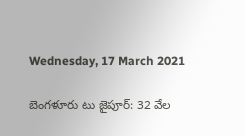Wednesday, 17 March 2021

బెంగళూరు టు జైపూర్: 32 వేల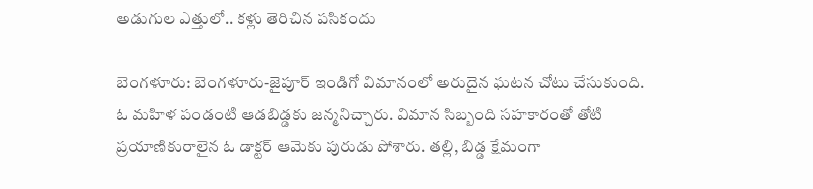అడుగుల ఎత్తులో.. కళ్లు తెరిచిన పసికందు

బెంగళూరు: బెంగళూరు-జైపూర్ ఇండిగో విమానంలో అరుదైన ఘటన చోటు చేసుకుంది. ఓ మహిళ పండంటి ఆడబిడ్డకు జన్మనిచ్చారు. విమాన సిబ్బంది సహకారంతో తోటి ప్రయాణికురాలైన ఓ డాక్టర్ ఆమెకు పురుడు పోశారు. తల్లి, బిడ్డ క్షేమంగా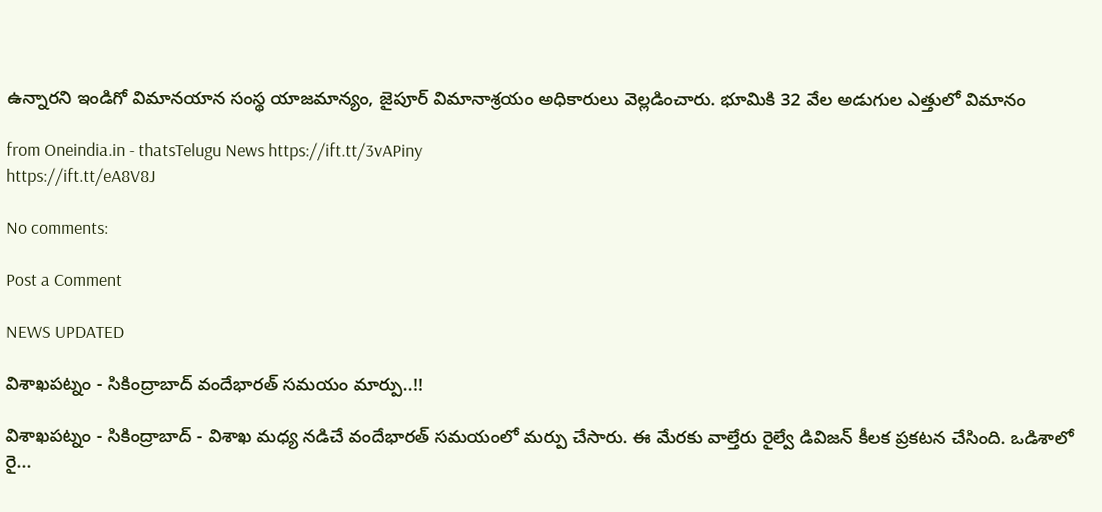ఉన్నారని ఇండిగో విమానయాన సంస్థ యాజమాన్యం, జైపూర్ విమానాశ్రయం అధికారులు వెల్లడించారు. భూమికి 32 వేల అడుగుల ఎత్తులో విమానం

from Oneindia.in - thatsTelugu News https://ift.tt/3vAPiny
https://ift.tt/eA8V8J

No comments:

Post a Comment

NEWS UPDATED

విశాఖపట్నం - సికింద్రాబాద్ వందేభారత్ సమయం మార్పు..!!

విశాఖపట్నం - సికింద్రాబాద్ - విశాఖ మధ్య నడిచే వందేభారత్ సమయంలో మర్పు చేసారు. ఈ మేరకు వాల్తేరు రైల్వే డివిజన్ కీలక ప్రకటన చేసింది. ఒడిశాలో రై...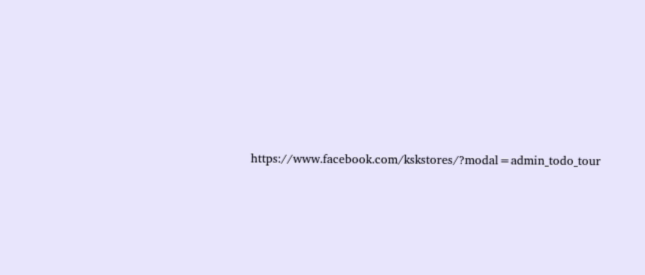https://www.facebook.com/kskstores/?modal=admin_todo_tour